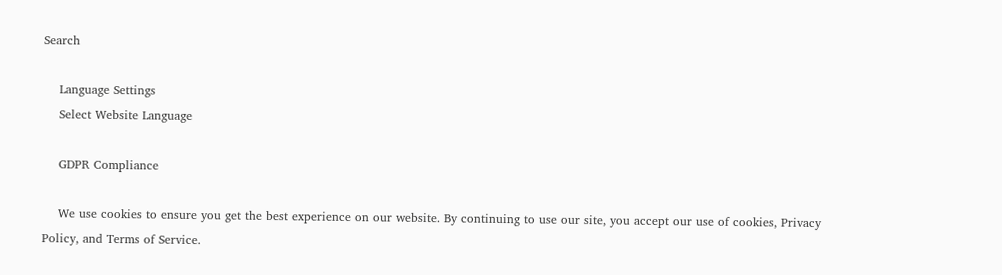Search

    Language Settings
    Select Website Language

    GDPR Compliance

    We use cookies to ensure you get the best experience on our website. By continuing to use our site, you accept our use of cookies, Privacy Policy, and Terms of Service.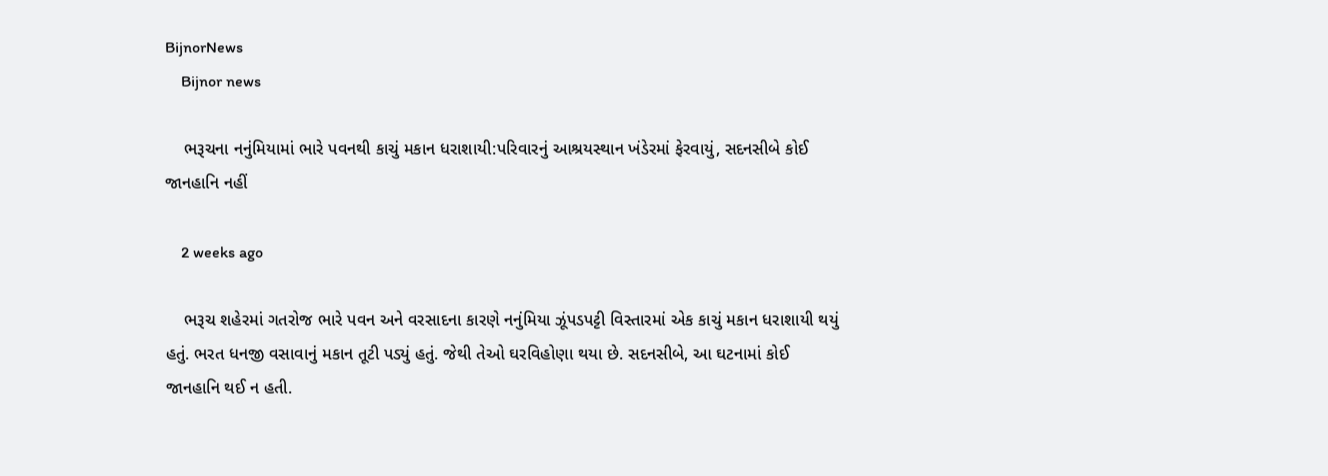BijnorNews
    Bijnor news

    ભરૂચના નનુંમિયામાં ભારે પવનથી કાચું મકાન ધરાશાયી:પરિવારનું આશ્રયસ્થાન ખંડેરમાં ફેરવાયું, સદનસીબે કોઈ જાનહાનિ નહીં

    2 weeks ago

    ભરૂચ શહેરમાં ગતરોજ ભારે પવન અને વરસાદના કારણે નનુંમિયા ઝૂંપડપટ્ટી વિસ્તારમાં એક કાચું મકાન ધરાશાયી થયું હતું. ભરત ધનજી વસાવાનું મકાન તૂટી પડ્યું હતું. જેથી તેઓ ઘરવિહોણા થયા છે. સદનસીબે, આ ઘટનામાં કોઈ જાનહાનિ થઈ ન હતી.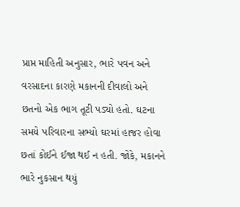પ્રાપ્ત માહિતી અનુસાર, ભારે પવન અને વરસાદના કારણે મકાનની દીવાલો અને છતનો એક ભાગ તૂટી પડ્યો હતો. ઘટના સમયે પરિવારના સભ્યો ઘરમાં હાજર હોવા છતાં કોઈને ઈજા થઈ ન હતી. જોકે, મકાનને ભારે નુકસાન થયું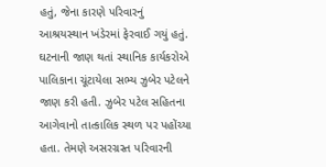હતું, જેના કારણે પરિવારનું આશ્રયસ્થાન ખંડેરમાં ફેરવાઈ ગયું હતું. ઘટનાની જાણ થતાં સ્થાનિક કાર્યકરોએ પાલિકાના ચૂંટાયેલા સભ્ય ઝુબેર પટેલને જાણ કરી હતી. ઝુબેર પટેલ સહિતના આગેવાનો તાત્કાલિક સ્થળ પર પહોંચ્યા હતા. તેમણે અસરગ્રસ્ત પરિવારની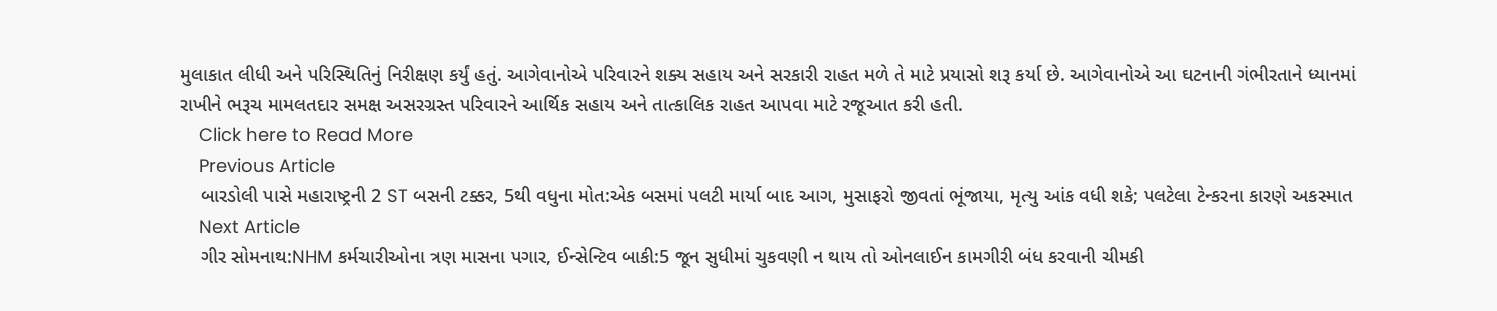મુલાકાત લીધી અને પરિસ્થિતિનું નિરીક્ષણ કર્યું હતું. આગેવાનોએ પરિવારને શક્ય સહાય અને સરકારી રાહત મળે તે માટે પ્રયાસો શરૂ કર્યા છે. આગેવાનોએ આ ઘટનાની ગંભીરતાને ધ્યાનમાં રાખીને ભરૂચ મામલતદાર સમક્ષ અસરગ્રસ્ત પરિવારને આર્થિક સહાય અને તાત્કાલિક રાહત આપવા માટે રજૂઆત કરી હતી.
    Click here to Read More
    Previous Article
    બારડોલી પાસે મહારાષ્ટ્રની 2 ST બસની ટક્કર, 5થી વધુના મોત:એક બસમાં પલટી માર્યા બાદ આગ, મુસાફરો જીવતાં ભૂંજાયા, મૃત્યુ આંક વધી શકે; પલટેલા ટેન્કરના કારણે અકસ્માત
    Next Article
    ગીર સોમનાથ:NHM કર્મચારીઓના ત્રણ માસના પગાર, ઈન્સેન્ટિવ બાકી:5 જૂન સુધીમાં ચુકવણી ન થાય તો ઓનલાઈન કામગીરી બંધ કરવાની ચીમકી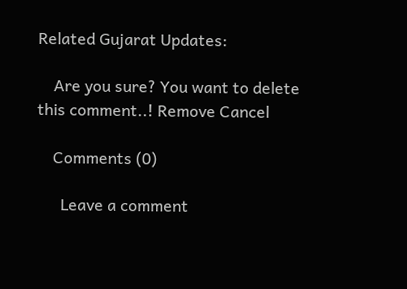Related Gujarat Updates:

    Are you sure? You want to delete this comment..! Remove Cancel

    Comments (0)

      Leave a comment